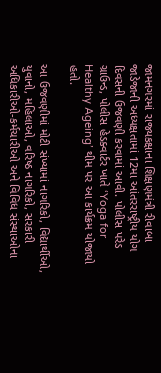જામનગરમાં રાજ્યકક્ષાના શિક્ષણમંત્રી રીવાબા જાડેજાની અધ્યક્ષતામાં 12મા આંતરરાષ્ટ્રીય યોગ દિવસની ઉજવણી કરવામાં આવી. પોલીસ પરેડ ગ્રાઉન્ડ, પોલીસ હેડક્વાર્ટર ખાતે ‘Yoga for Healthy Ageing’ થીમ પર આ કાર્યક્રમ યોજાયો હતો.

આ ઉજવણીમાં મોટી સંખ્યામાં નાગરિકો, વિદ્યાર્થીઓ, યુવાનો, મહિલાઓ, વરિષ્ઠ નાગરિકો, સરકારી અધિકારીઓ-કર્મચારીઓ અને વિવિધ સંસ્થાઓના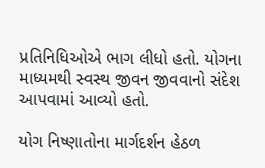પ્રતિનિધિઓએ ભાગ લીધો હતો. યોગના માધ્યમથી સ્વસ્થ જીવન જીવવાનો સંદેશ આપવામાં આવ્યો હતો.

યોગ નિષ્ણાતોના માર્ગદર્શન હેઠળ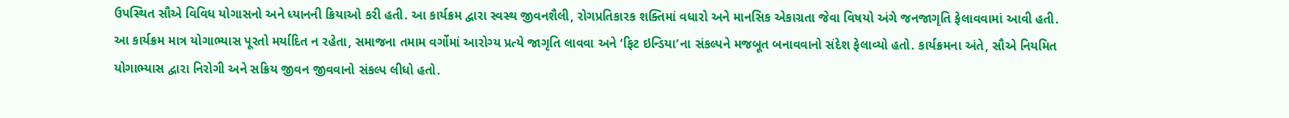ઉપસ્થિત સૌએ વિવિધ યોગાસનો અને ધ્યાનની ક્રિયાઓ કરી હતી. આ કાર્યક્રમ દ્વારા સ્વસ્થ જીવનશૈલી, રોગપ્રતિકારક શક્તિમાં વધારો અને માનસિક એકાગ્રતા જેવા વિષયો અંગે જનજાગૃતિ ફેલાવવામાં આવી હતી.
આ કાર્યક્રમ માત્ર યોગાભ્યાસ પૂરતો મર્યાદિત ન રહેતા, સમાજના તમામ વર્ગોમાં આરોગ્ય પ્રત્યે જાગૃતિ લાવવા અને ‘ફિટ ઇન્ડિયા’ના સંકલ્પને મજબૂત બનાવવાનો સંદેશ ફેલાવ્યો હતો. કાર્યક્રમના અંતે, સૌએ નિયમિત યોગાભ્યાસ દ્વારા નિરોગી અને સક્રિય જીવન જીવવાનો સંકલ્પ લીધો હતો.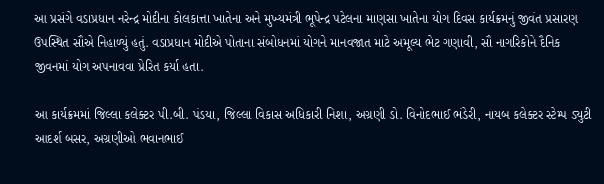આ પ્રસંગે વડાપ્રધાન નરેન્દ્ર મોદીના કોલકાત્તા ખાતેના અને મુખ્યમંત્રી ભૂપેન્દ્ર પટેલના માણસા ખાતેના યોગ દિવસ કાર્યક્રમનું જીવંત પ્રસારણ ઉપસ્થિત સૌએ નિહાળ્યું હતું. વડાપ્રધાન મોદીએ પોતાના સંબોધનમાં યોગને માનવજાત માટે અમૂલ્ય ભેટ ગણાવી, સૌ નાગરિકોને દૈનિક જીવનમાં યોગ અપનાવવા પ્રેરિત કર્યા હતા.

આ કાર્યક્રમમાં જિલ્લા કલેક્ટર પી.બી. પંડયા, જિલ્લા વિકાસ અધિકારી નિશા, અગ્રણી ડો. વિનોદભાઈ ભંડેરી, નાયબ કલેક્ટર સ્ટેમ્પ ડ્યુટી આદર્શ બસર, અગ્રણીઓ ભવાનભાઈ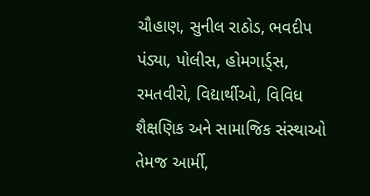ચૌહાણ, સુનીલ રાઠોડ, ભવદીપ પંડ્યા, પોલીસ, હોમગાર્ડ્સ, રમતવીરો, વિદ્યાર્થીઓ, વિવિધ શૈક્ષણિક અને સામાજિક સંસ્થાઓ તેમજ આર્મી,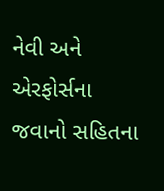નેવી અને એરફોર્સના જવાનો સહિતના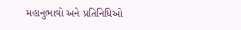મહાનુભાવો અને પ્રતિનિધિઓ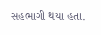સહભાગી થયા હતા.